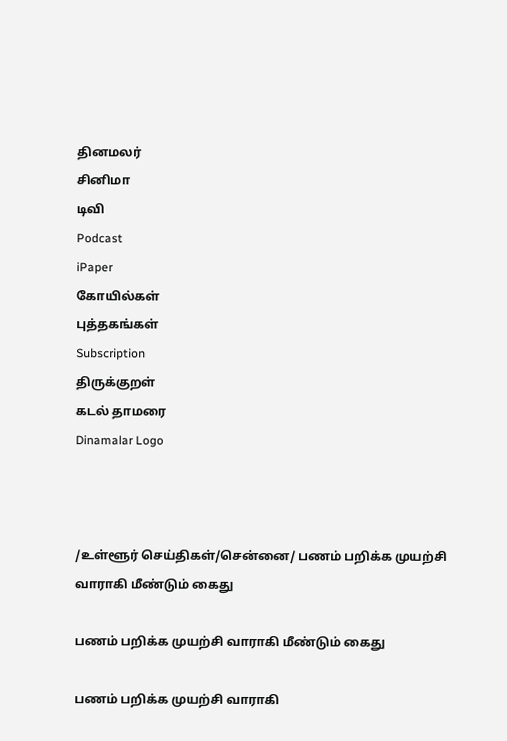தினமலர்
சினிமா
டிவி
Podcast
iPaper
கோயில்கள்
புத்தகங்கள்
Subscription
திருக்குறள்
கடல் தாமரை
Dinamalar Logo



/உள்ளூர் செய்திகள்/சென்னை/ பணம் பறிக்க முயற்சி வாராகி மீண்டும் கைது

பணம் பறிக்க முயற்சி வாராகி மீண்டும் கைது

பணம் பறிக்க முயற்சி வாராகி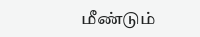மீண்டும்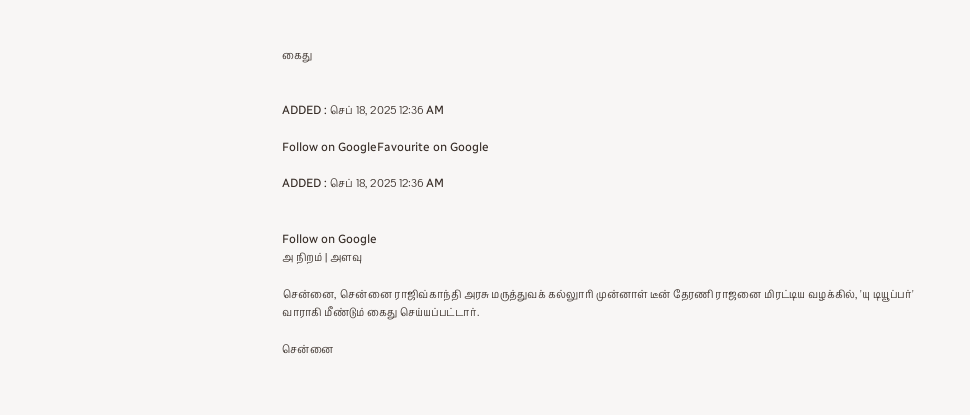கைது


ADDED : செப் 18, 2025 12:36 AM

Follow on GoogleFavourite on Google

ADDED : செப் 18, 2025 12:36 AM


Follow on Google
அ நிறம் | அளவு

சென்னை, சென்னை ராஜிவ்காந்தி அரசு மருத்துவக் கல்லுாரி முன்னாள் டீன் தேரணி ராஜனை மிரட்டிய வழக்கில், 'யு டியூப்பர்' வாராகி மீண்டும் கைது செய்யப்பட்டார்.

சென்னை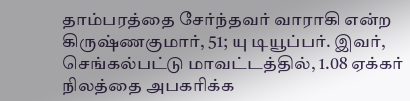தாம்பரத்தை சேர்ந்தவர் வாராகி என்ற கிருஷ்ணகுமார், 51; யு டியூப்பர். இவர், செங்கல்பட்டு மாவட்டத்தில், 1.08 ஏக்கர் நிலத்தை அபகரிக்க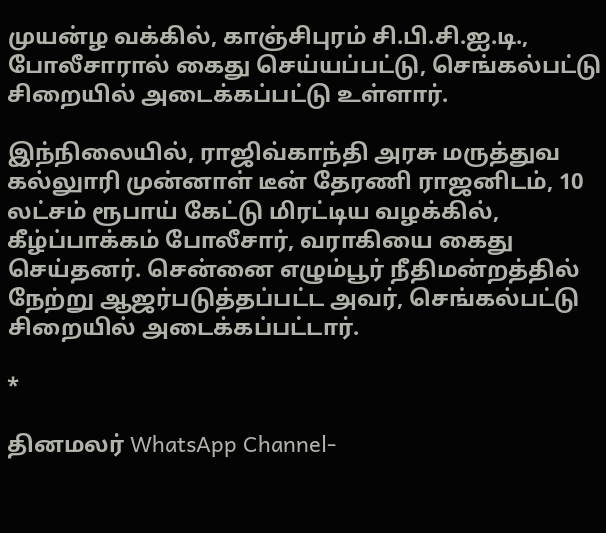முயன்ழ வக்கில், காஞ்சிபுரம் சி.பி.சி.ஐ.டி., போலீசாரால் கைது செய்யப்பட்டு, செங்கல்பட்டு சிறையில் அடைக்கப்பட்டு உள்ளார்.

இந்நிலையில், ராஜிவ்காந்தி அரசு மருத்துவ கல்லுாரி முன்னாள் டீன் தேரணி ராஜனிடம், 10 லட்சம் ரூபாய் கேட்டு மிரட்டிய வழக்கில், கீழ்ப்பாக்கம் போலீசார், வராகியை கைது செய்தனர். சென்னை எழும்பூர் நீதிமன்றத்தில் நேற்று ஆஜர்படுத்தப்பட்ட அவர், செங்கல்பட்டு சிறையில் அடைக்கப்பட்டார்.

*

தினமலர் WhatsApp Channel-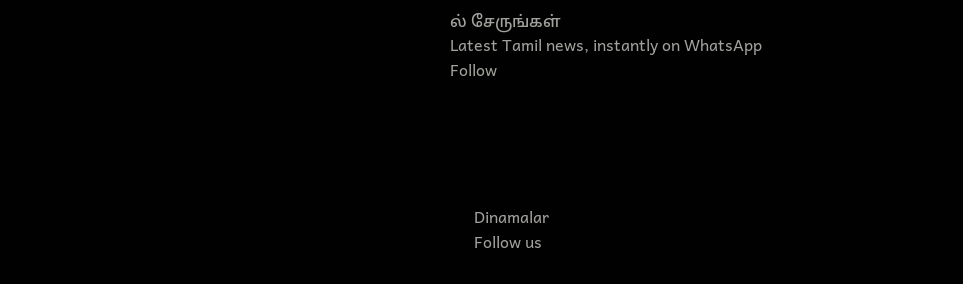ல் சேருங்கள்
Latest Tamil news, instantly on WhatsApp
Follow





      Dinamalar
      Follow us